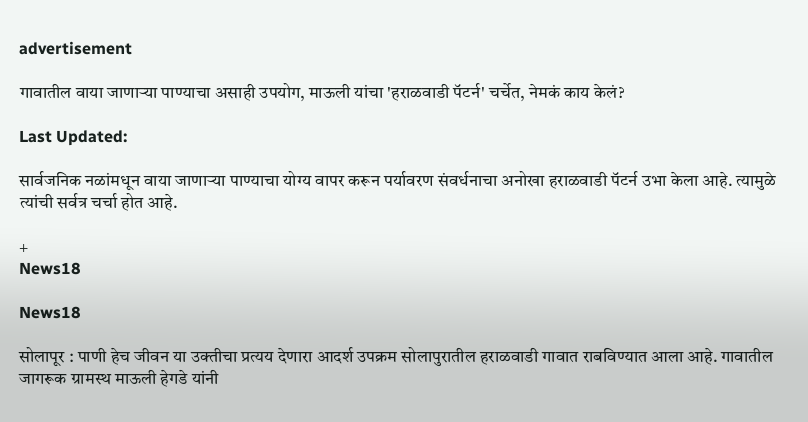advertisement

गावातील वाया जाणाऱ्या पाण्याचा असाही उपयोग, माऊली यांचा 'हराळवाडी पॅटर्न' चर्चेत, नेमकं काय केलं?

Last Updated:

सार्वजनिक नळांमधून वाया जाणाऱ्या पाण्याचा योग्य वापर करून पर्यावरण संवर्धनाचा अनोखा हराळवाडी पॅटर्न उभा केला आहे. त्यामुळे त्यांची सर्वत्र चर्चा होत आहे.

+
News18

News18

सोलापूर : पाणी हेच जीवन या उक्तीचा प्रत्यय देणारा आदर्श उपक्रम सोलापुरातील हराळवाडी गावात राबविण्यात आला आहे. गावातील जागरूक ग्रामस्थ माऊली हेगडे यांनी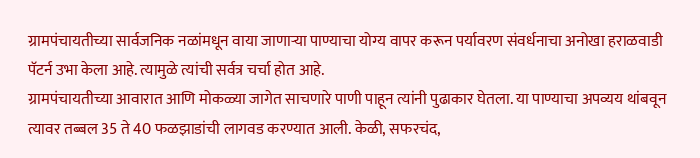ग्रामपंचायतीच्या सार्वजनिक नळांमधून वाया जाणाऱ्या पाण्याचा योग्य वापर करून पर्यावरण संवर्धनाचा अनोखा हराळवाडी पॅटर्न उभा केला आहे. त्यामुळे त्यांची सर्वत्र चर्चा होत आहे.
ग्रामपंचायतीच्या आवारात आणि मोकळ्या जागेत साचणारे पाणी पाहून त्यांनी पुढाकार घेतला. या पाण्याचा अपव्यय थांबवून त्यावर तब्बल 35 ते 40 फळझाडांची लागवड करण्यात आली. केळी, सफरचंद,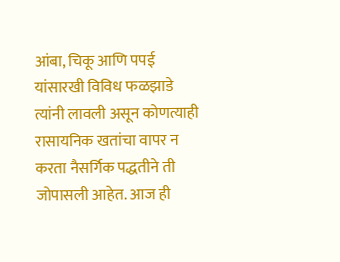आंबा, चिकू आणि पपई यांसारखी विविध फळझाडे त्यांनी लावली असून कोणत्याही रासायनिक खतांचा वापर न करता नैसर्गिक पद्धतीने ती जोपासली आहेत. आज ही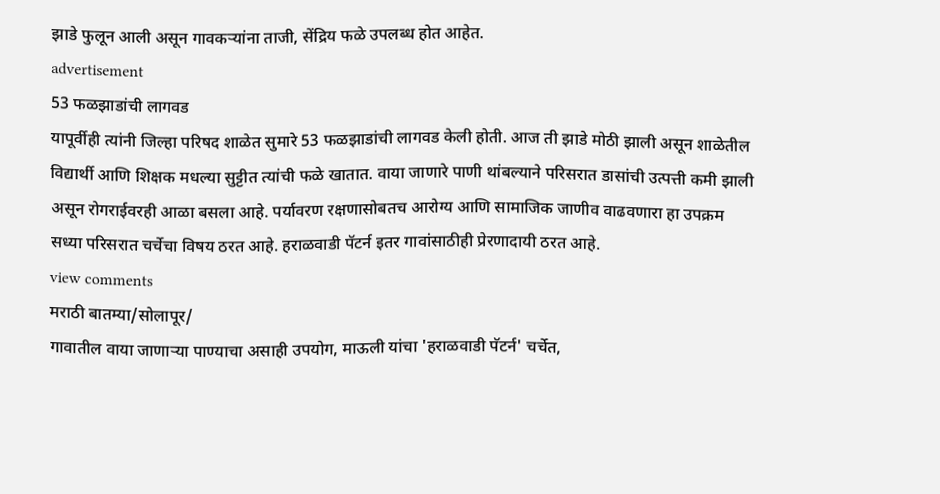झाडे फुलून आली असून गावकऱ्यांना ताजी, सेंद्रिय फळे उपलब्ध होत आहेत.
advertisement
53 फळझाडांची लागवड
यापूर्वीही त्यांनी जिल्हा परिषद शाळेत सुमारे 53 फळझाडांची लागवड केली होती. आज ती झाडे मोठी झाली असून शाळेतील विद्यार्थी आणि शिक्षक मधल्या सुट्टीत त्यांची फळे खातात. वाया जाणारे पाणी थांबल्याने परिसरात डासांची उत्पत्ती कमी झाली असून रोगराईवरही आळा बसला आहे. पर्यावरण रक्षणासोबतच आरोग्य आणि सामाजिक जाणीव वाढवणारा हा उपक्रम सध्या परिसरात चर्चेचा विषय ठरत आहे. हराळवाडी पॅटर्न इतर गावांसाठीही प्रेरणादायी ठरत आहे.
view comments
मराठी बातम्या/सोलापूर/
गावातील वाया जाणाऱ्या पाण्याचा असाही उपयोग, माऊली यांचा 'हराळवाडी पॅटर्न' चर्चेत,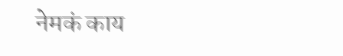नेमकं काय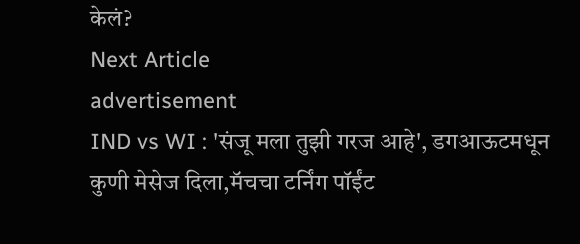केलं?
Next Article
advertisement
IND vs WI : 'संजू मला तुझी गरज आहे', डगआऊटमधून कुणी मेसेज दिला,मॅचचा टर्निंग पॉईंट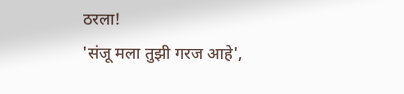ठरला!
'संजू मला तुझी गरज आहे',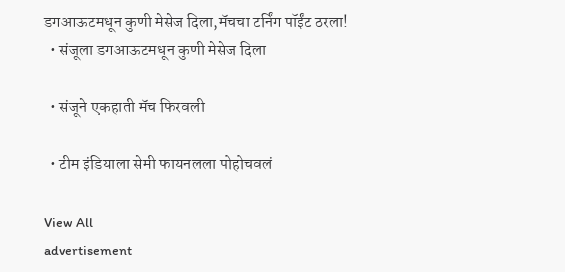डगआऊटमधून कुणी मेसेज दिला,मॅचचा टर्निंग पॉईंट ठरला!
  • संजूला डगआऊटमधून कुणी मेसेज दिला

  • संजूने एकहाती मॅच फिरवली

  • टीम इंडियाला सेमी फायनलला पोहोचवलं

View All
advertisement